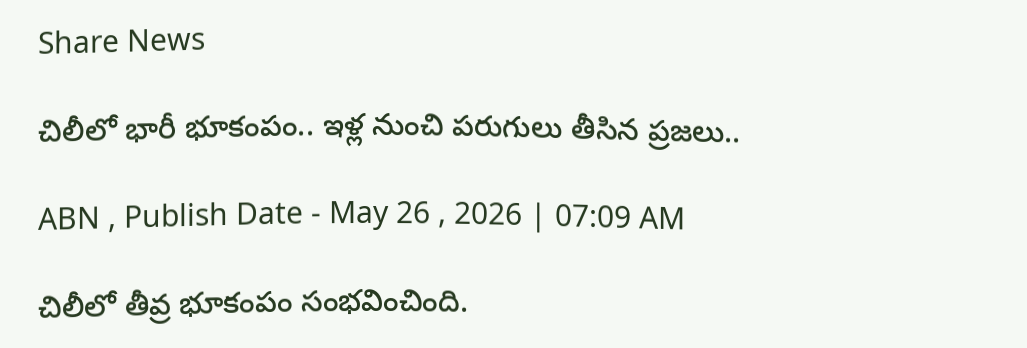Share News

చిలీలో భారీ భూకంపం.. ఇళ్ల నుంచి పరుగులు తీసిన ప్రజలు..

ABN , Publish Date - May 26 , 2026 | 07:09 AM

చిలీలో తీవ్ర భూకంపం సంభవించింది.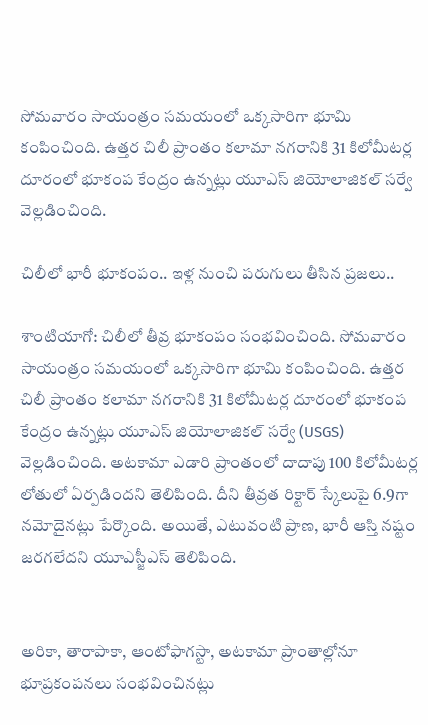సోమవారం సాయంత్రం సమయంలో ఒక్కసారిగా భూమి కంపించింది. ఉత్తర చిలీ ప్రాంతం కలామా నగరానికి 31 కిలోమీటర్ల దూరంలో భూకంప కేంద్రం ఉన్నట్లు యూఎస్ జియోలాజికల్ సర్వే వెల్లడించింది.

చిలీలో భారీ భూకంపం.. ఇళ్ల నుంచి పరుగులు తీసిన ప్రజలు..

శాంటియాగో: చిలీలో తీవ్ర భూకంపం సంభవించింది. సోమవారం సాయంత్రం సమయంలో ఒక్కసారిగా భూమి కంపించింది. ఉత్తర చిలీ ప్రాంతం కలామా నగరానికి 31 కిలోమీటర్ల దూరంలో భూకంప కేంద్రం ఉన్నట్లు యూఎస్ జియోలాజికల్ సర్వే (USGS) వెల్లడించింది. అటకామా ఎడారి ప్రాంతంలో దాదాపు 100 కిలోమీటర్ల లోతులో ఏర్పడిందని తెలిపింది. దీని తీవ్రత రిక్టార్ స్కేలుపై 6.9గా నమోదైనట్లు పేర్కొంది. అయితే, ఎటువంటి ప్రాణ, భారీ ఆస్తి నష్టం జరగలేదని యూఎస్జీఎస్ తెలిపింది.


అరికా, తారాపాకా, ఆంటోఫాగస్టా, అటకామా ప్రాంతాల్లోనూ భూప్రకంపనలు సంభవించినట్లు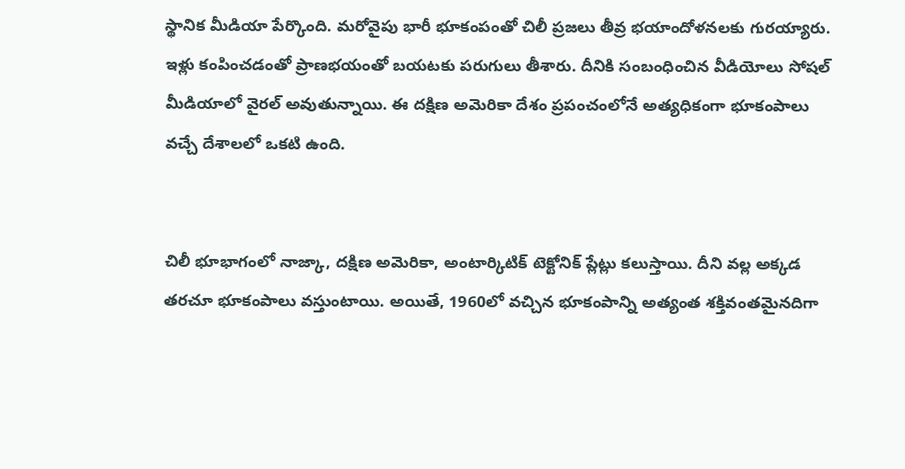స్థానిక మీడియా పేర్కొంది. మరోవైపు భారీ భూకంపంతో చిలీ ప్రజలు తీవ్ర భయాందోళనలకు గురయ్యారు. ఇళ్లు కంపించడంతో ప్రాణభయంతో బయటకు పరుగులు తీశారు. దీనికి సంబంధించిన వీడియోలు సోషల్ మీడియాలో వైరల్ అవుతున్నాయి. ఈ దక్షిణ అమెరికా దేశం ప్రపంచంలోనే అత్యధికంగా భూకంపాలు వచ్చే దేశాలలో ఒకటి ఉంది.


చిలీ భూభాగంలో నాజ్కా, దక్షిణ అమెరికా, అంటార్కిటిక్ టెక్టోనిక్ ప్లేట్లు కలుస్తాయి. దీని వల్ల అక్కడ తరచూ భూకంపాలు వస్తుంటాయి. అయితే, 1960లో వచ్చిన భూకంపాన్ని అత్యంత శక్తివంతమైనదిగా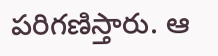పరిగణిస్తారు. ఆ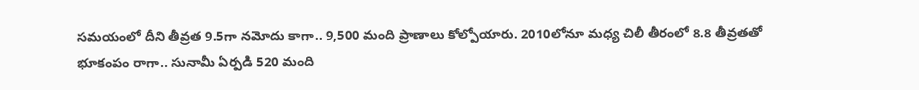సమయంలో దీని తీవ్రత 9.5గా నమోదు కాగా.. 9,500 మంది ప్రాణాలు కోల్పోయారు. 2010లోనూ మధ్య చిలీ తీరంలో 8.8 తీవ్రతతో భూకంపం రాగా.. సునామీ ఏర్పడి 520 మంది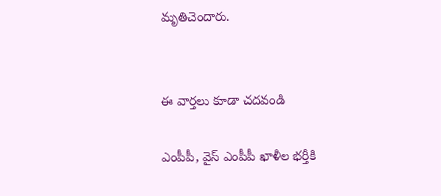మృతిచెందారు.


ఈ వార్తలు కూడా చదవండి

ఎంపీపీ, వైస్‌ ఎంపీపీ ఖాళీల భర్తీకి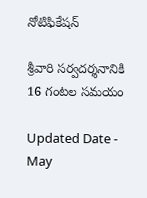నోటిఫికేషన్‌

శ్రీవారి సర్వదర్శనానికి 16 గంటల సమయం

Updated Date - May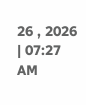26 , 2026 | 07:27 AM